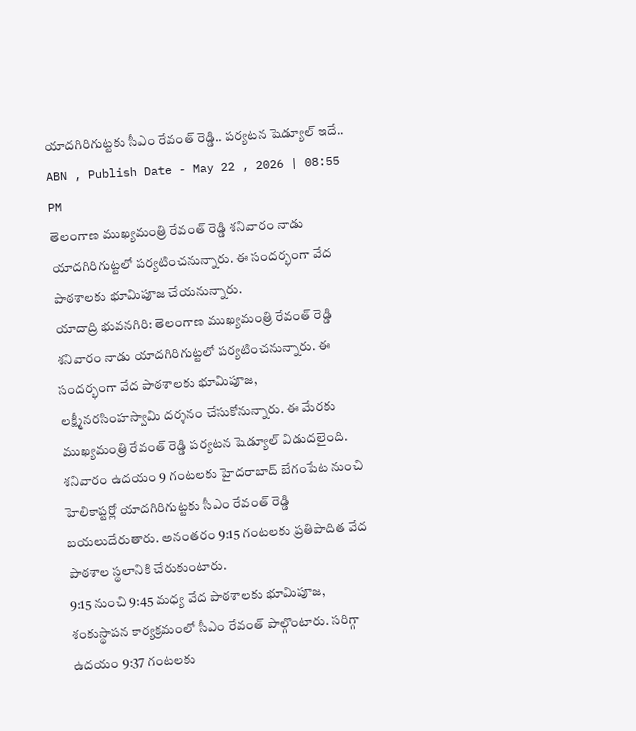యాదగిరిగుట్టకు సీఎం రేవంత్ రెడ్డి.. పర్యటన షెడ్యూల్ ఇదే..
ABN , Publish Date - May 22 , 2026 | 08:55 PM
తెలంగాణ ముఖ్యమంత్రి రేవంత్ రెడ్డి శనివారం నాడు యాదగిరిగుట్టలో పర్యటించనున్నారు. ఈ సందర్భంగా వేద పాఠశాలకు భూమిపూజ చేయనున్నారు.
యాదాద్రి భువనగిరి: తెలంగాణ ముఖ్యమంత్రి రేవంత్ రెడ్డి శనివారం నాడు యాదగిరిగుట్టలో పర్యటించనున్నారు. ఈ సందర్భంగా వేద పాఠశాలకు భూమిపూజ, లక్ష్మీనరసింహస్వామి దర్శనం చేసుకోనున్నారు. ఈ మేరకు ముఖ్యమంత్రి రేవంత్ రెడ్డి పర్యటన షెడ్యూల్ విడుదలైంది. శనివారం ఉదయం 9 గంటలకు హైదరాబాద్ బేగంపేట నుంచి హెలికాప్టర్లో యాదగిరిగుట్టకు సీఎం రేవంత్ రెడ్డి బయలుదేరుతారు. అనంతరం 9:15 గంటలకు ప్రతిపాదిత వేద పాఠశాల స్థలానికి చేరుకుంటారు.
9:15 నుంచి 9:45 మధ్య వేద పాఠశాలకు భూమిపూజ, శంకుస్థాపన కార్యక్రమంలో సీఎం రేవంత్ పాల్గొంటారు. సరిగ్గా ఉదయం 9:37 గంటలకు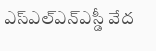ఎస్ఎల్ఎన్ఎస్డీ వేద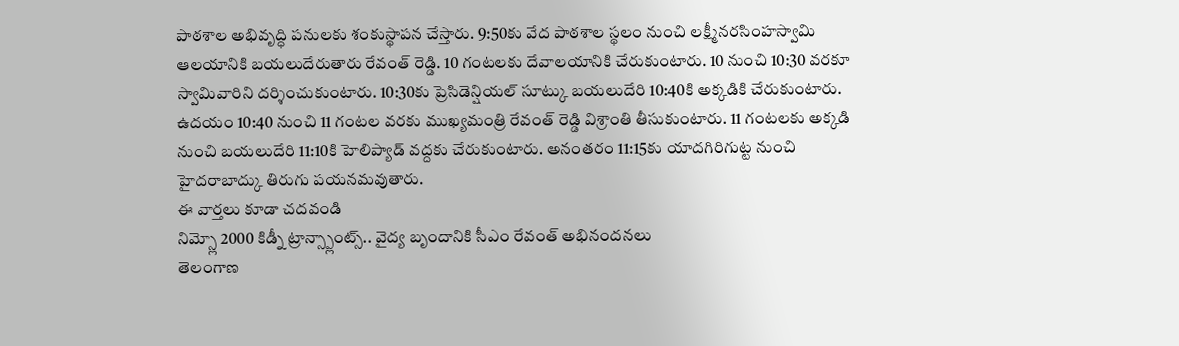పాఠశాల అభివృద్ధి పనులకు శంకుస్థాపన చేస్తారు. 9:50కు వేద పాఠశాల స్థలం నుంచి లక్ష్మీనరసింహస్వామి ఆలయానికి బయలుదేరుతారు రేవంత్ రెడ్డి. 10 గంటలకు దేవాలయానికి చేరుకుంటారు. 10 నుంచి 10:30 వరకూ స్వామివారిని దర్శించుకుంటారు. 10:30కు ప్రెసిడెన్షియల్ సూట్కు బయలుదేరి 10:40కి అక్కడికి చేరుకుంటారు.
ఉదయం 10:40 నుంచి 11 గంటల వరకు ముఖ్యమంత్రి రేవంత్ రెడ్డి విశ్రాంతి తీసుకుంటారు. 11 గంటలకు అక్కడి నుంచి బయలుదేరి 11:10కి హెలిప్యాడ్ వద్దకు చేరుకుంటారు. అనంతరం 11:15కు యాదగిరిగుట్ట నుంచి హైదరాబాద్కు తిరుగు పయనమవుతారు.
ఈ వార్తలు కూడా చదవండి
నిమ్స్లో 2000 కిడ్నీ ట్రాన్స్ప్లాంట్స్.. వైద్య బృందానికి సీఎం రేవంత్ అభినందనలు
తెలంగాణ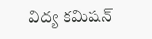విద్య కమిషన్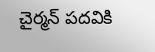చైర్మన్ పదవికి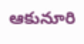ఆకునూరి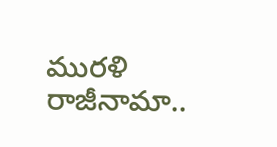మురళి రాజీనామా..